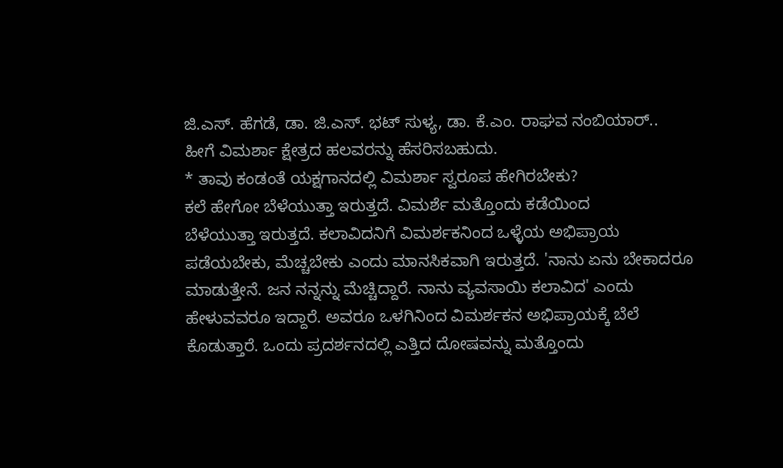ಜಿ.ಎಸ್. ಹೆಗಡೆ, ಡಾ. ಜಿ.ಎಸ್. ಭಟ್ ಸುಳ್ಯ, ಡಾ. ಕೆ.ಎಂ. ರಾಘವ ನಂಬಿಯಾರ್..
ಹೀಗೆ ವಿಮರ್ಶಾ ಕ್ಷೇತ್ರದ ಹಲವರನ್ನು ಹೆಸರಿಸಬಹುದು.
* ತಾವು ಕಂಡಂತೆ ಯಕ್ಷಗಾನದಲ್ಲಿ ವಿಮರ್ಶಾ ಸ್ವರೂಪ ಹೇಗಿರಬೇಕು?
ಕಲೆ ಹೇಗೋ ಬೆಳೆಯುತ್ತಾ ಇರುತ್ತದೆ. ವಿಮರ್ಶೆ ಮತ್ತೊಂದು ಕಡೆಯಿಂದ
ಬೆಳೆಯುತ್ತಾ ಇರುತ್ತದೆ. ಕಲಾವಿದನಿಗೆ ವಿಮರ್ಶಕನಿಂದ ಒಳ್ಳೆಯ ಅಭಿಪ್ರಾಯ
ಪಡೆಯಬೇಕು, ಮೆಚ್ಚಬೇಕು ಎಂದು ಮಾನಸಿಕವಾಗಿ ಇರುತ್ತದೆ. 'ನಾನು ಏನು ಬೇಕಾದರೂ
ಮಾಡುತ್ತೇನೆ. ಜನ ನನ್ನನ್ನು ಮೆಚ್ಚಿದ್ದಾರೆ. ನಾನು ವ್ಯವಸಾಯಿ ಕಲಾವಿದ' ಎಂದು
ಹೇಳುವವರೂ ಇದ್ದಾರೆ. ಅವರೂ ಒಳಗಿನಿಂದ ವಿಮರ್ಶಕನ ಅಭಿಪ್ರಾಯಕ್ಕೆ ಬೆಲೆ
ಕೊಡುತ್ತಾರೆ. ಒಂದು ಪ್ರದರ್ಶನದಲ್ಲಿ ಎತ್ತಿದ ದೋಷವನ್ನು ಮತ್ತೊಂದು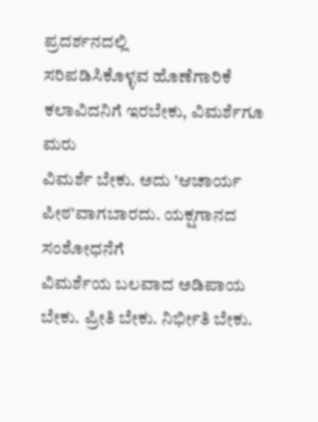ಪ್ರದರ್ಶನದಲ್ಲಿ
ಸರಿಪಡಿಸಿಕೊಳ್ಳವ ಹೊಣೆಗಾರಿಕೆ ಕಲಾವಿದನಿಗೆ ಇರಬೇಕು, ವಿಮರ್ಶೆಗೂ ಮರು
ವಿಮರ್ಶೆ ಬೇಕು. ಅದು 'ಆಚಾರ್ಯ ಪೀಠ'ವಾಗಬಾರದು. ಯಕ್ಷಗಾನದ ಸಂಶೋಧನೆಗೆ
ವಿಮರ್ಶೆಯ ಬಲವಾದ ಅಡಿಪಾಯ ಬೇಕು. ಪ್ರೀತಿ ಬೇಕು. ನಿರ್ಭೀತಿ ಬೇಕು.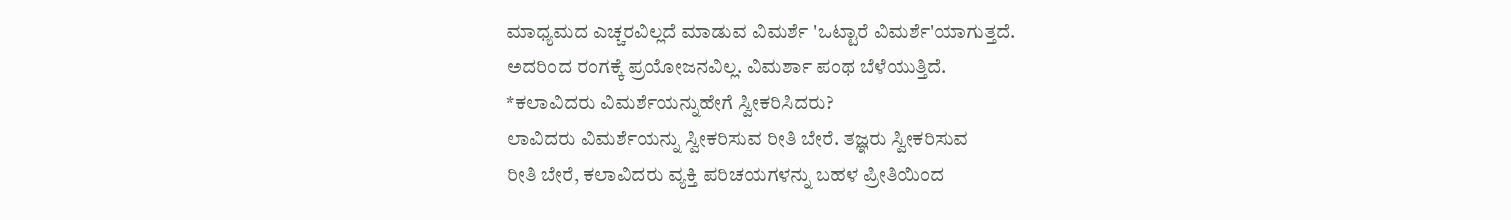ಮಾಧ್ಯಮದ ಎಚ್ಚರವಿಲ್ಲದೆ ಮಾಡುವ ವಿಮರ್ಶೆ 'ಒಟ್ಟಾರೆ ವಿಮರ್ಶೆ'ಯಾಗುತ್ತದೆ.
ಅದರಿಂದ ರಂಗಕ್ಕೆ ಪ್ರಯೋಜನವಿಲ್ಲ. ವಿಮರ್ಶಾ ಪಂಥ ಬೆಳೆಯುತ್ತಿದೆ.
*ಕಲಾವಿದರು ವಿಮರ್ಶೆಯನ್ನುಹೇಗೆ ಸ್ವೀಕರಿಸಿದರು?
ಲಾವಿದರು ವಿಮರ್ಶೆಯನ್ನು ಸ್ವೀಕರಿಸುವ ರೀತಿ ಬೇರೆ. ತಜ್ಞರು ಸ್ವೀಕರಿಸುವ
ರೀತಿ ಬೇರೆ, ಕಲಾವಿದರು ವ್ಯಕ್ತಿ ಪರಿಚಯಗಳನ್ನು ಬಹಳ ಪ್ರೀತಿಯಿಂದ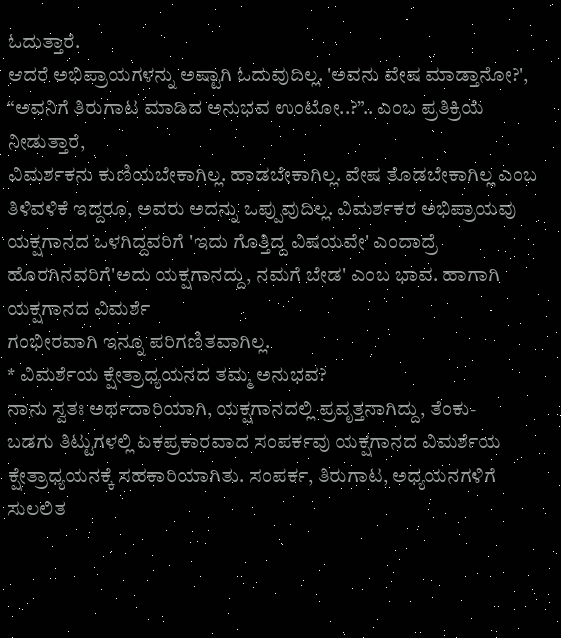ಓದುತ್ತಾರೆ.
ಆದರೆ ಅಭಿಪ್ರಾಯಗಳನ್ನು ಅಷ್ಟಾಗಿ ಓದುವುದಿಲ್ಲ. 'ಅವನು ವೇಷ ಮಾಡ್ತಾನೋ?',
“ಅವನಿಗೆ ತಿರುಗಾಟ ಮಾಡಿದ ಅನುಭವ ಉಂಟೋ..?”.. ಎಂಬ ಪ್ರತಿಕ್ರಿಯೆ ನೀಡುತ್ತಾರೆ,
ವಿಮರ್ಶಕನು ಕುಣಿಯಬೇಕಾಗಿಲ್ಲ. ಹಾಡಬೇಕಾಗಿಲ್ಲ. ವೇಷ ತೊಡಬೇಕಾಗಿಲ್ಲ ಎಂಬ
ತಿಳಿವಳಿಕೆ ಇದ್ದರೂ, ಅವರು ಅದನ್ನು ಒಪ್ಪುವುದಿಲ್ಲ. ವಿಮರ್ಶಕರ ಅಭಿಪ್ರಾಯವು
ಯಕ್ಷಗಾನದ ಒಳಗಿದ್ದವರಿಗೆ 'ಇದು ಗೊತ್ತಿದ್ದ ವಿಷಯವೇ' ಎಂದಾದ್ರೆ ಹೊರಗಿನವರಿಗೆ'ಅದು ಯಕ್ಷಗಾನದ್ದು, ನಮಗೆ ಬೇಡ' ಎಂಬ ಭಾವ. ಹಾಗಾಗಿ ಯಕ್ಷಗಾನದ ವಿಮರ್ಶೆ
ಗಂಭೀರವಾಗಿ ಇನ್ನೂ ಪರಿಗಣಿತವಾಗಿಲ್ಲ.
* ವಿಮರ್ಶೆಯ ಕ್ಷೇತ್ರಾಧ್ಯಯನದ ತಮ್ಮ ಅನುಭವ?
ನಾನು ಸ್ವತಃ ಅರ್ಥದಾರಿಯಾಗಿ, ಯಕ್ಷಗಾನದಲ್ಲಿ ಪ್ರವೃತ್ತನಾಗಿದ್ದು, ತೆಂಕು-
ಬಡಗು ತಿಟ್ಟುಗಳಲ್ಲಿ ಏಕಪ್ರಕಾರವಾದ ಸಂಪರ್ಕವು ಯಕ್ಷಗಾನದ ವಿಮರ್ಶೆಯ
ಕ್ಷೇತ್ರಾಧ್ಯಯನಕ್ಕೆ ಸಹಕಾರಿಯಾಗಿತು. ಸಂಪರ್ಕ, ತಿರುಗಾಟ, ಅಧ್ಯಯನಗಳಿಗೆ ಸುಲಲಿತ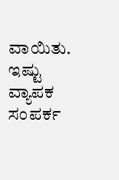ವಾಯಿತು. ಇಷ್ಟು ವ್ಯಾಪಕ ಸಂಪರ್ಕ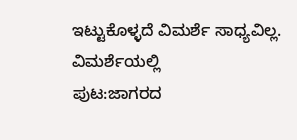ಇಟ್ಟುಕೊಳ್ಳದೆ ವಿಮರ್ಶೆ ಸಾಧ್ಯವಿಲ್ಲ. ವಿಮರ್ಶೆಯಲ್ಲಿ
ಪುಟ:ಜಾಗರದ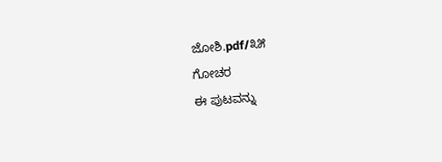ಜೋಶಿ.pdf/೩೫
ಗೋಚರ
ಈ ಪುಟವನ್ನು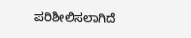ಪರಿಶೀಲಿಸಲಾಗಿದೆ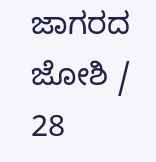ಜಾಗರದ ಜೋಶಿ / 28